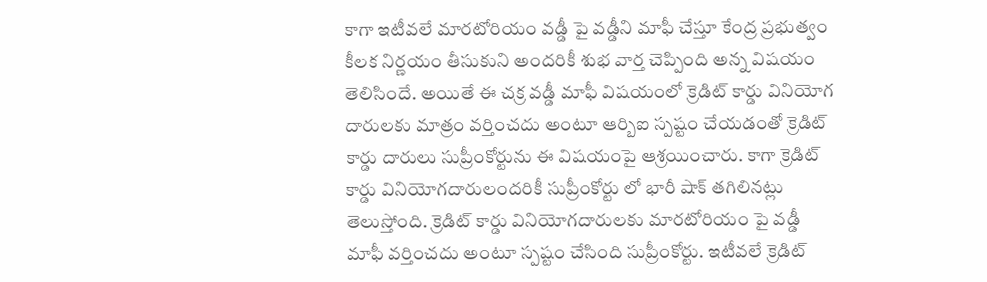కాగా ఇటీవలే మారటోరియం వడ్డీ పై వడ్డీని మాఫీ చేస్తూ కేంద్ర ప్రభుత్వం కీలక నిర్ణయం తీసుకుని అందరికీ శుభ వార్త చెప్పింది అన్న విషయం తెలిసిందే. అయితే ఈ చక్ర వడ్డీ మాఫీ విషయంలో క్రెడిట్ కార్డు వినియోగ దారులకు మాత్రం వర్తించదు అంటూ ఆర్బిఐ స్పష్టం చేయడంతో క్రెడిట్ కార్డు దారులు సుప్రీంకోర్టును ఈ విషయంపై ఆశ్రయించారు. కాగా క్రెడిట్ కార్డు వినియోగదారులందరికీ సుప్రీంకోర్టు లో భారీ షాక్ తగిలినట్లు తెలుస్తోంది. క్రెడిట్ కార్డు వినియోగదారులకు మారటోరియం పై వడ్డీ మాఫీ వర్తించదు అంటూ స్పష్టం చేసింది సుప్రీంకోర్టు. ఇటీవలే క్రెడిట్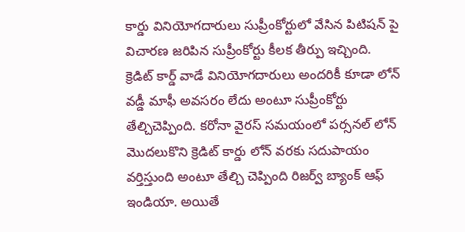కార్డు వినియోగదారులు సుప్రీంకోర్టులో వేసిన పిటిషన్ పై విచారణ జరిపిన సుప్రీంకోర్టు కీలక తీర్పు ఇచ్చింది.
క్రెడిట్ కార్డ్ వాడే వినియోగదారులు అందరికీ కూడా లోన్ వడ్డీ మాఫీ అవసరం లేదు అంటూ సుప్రీంకోర్టు తేల్చిచెప్పింది. కరోనా వైరస్ సమయంలో పర్సనల్ లోన్ మొదలుకొని క్రెడిట్ కార్డు లోన్ వరకు సదుపాయం వర్తిస్తుంది అంటూ తేల్చి చెప్పింది రిజర్వ్ బ్యాంక్ ఆఫ్ ఇండియా. అయితే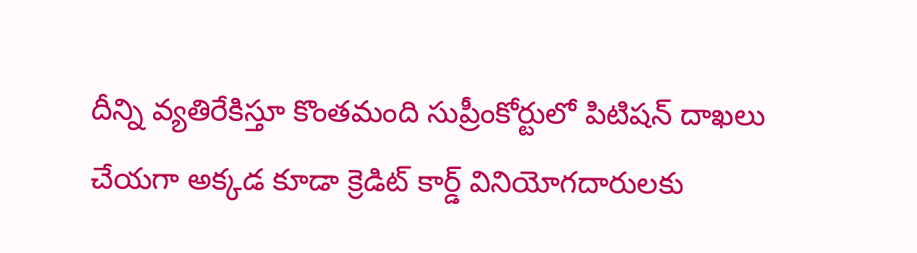దీన్ని వ్యతిరేకిస్తూ కొంతమంది సుప్రీంకోర్టులో పిటిషన్ దాఖలు చేయగా అక్కడ కూడా క్రెడిట్ కార్డ్ వినియోగదారులకు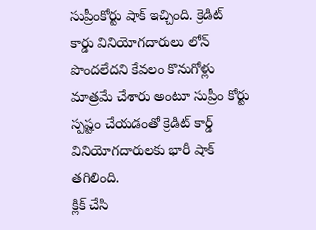సుప్రీంకోర్టు షాక్ ఇచ్చింది. క్రెడిట్ కార్డు వినియోగదారులు లోన్ పొందలేదని కేవలం కొనుగోళ్లు మాత్రమే చేశారు అంటూ సుప్రీం కోర్టు స్పష్టం చేయడంతో క్రెడిట్ కార్డ్ వినియోగదారులకు భారీ షాక్ తగిలింది.
క్లిక్ చేసి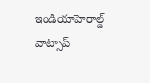ఇండియాహెరాల్డ్ వాట్సాప్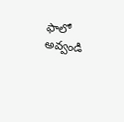ఫాలో అవ్వండి